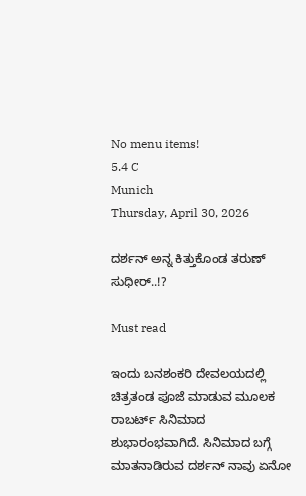No menu items!
5.4 C
Munich
Thursday, April 30, 2026

ದರ್ಶನ್ ಅನ್ನ ಕಿತ್ತುಕೊಂಡ ತರುಣ್ ಸುಧೀರ್..!?

Must read

ಇಂದು ಬನಶಂಕರಿ ದೇವಲಯದಲ್ಲಿ ಚಿತ್ರತಂಡ ಪೂಜೆ ಮಾಡುವ ಮೂಲಕ ರಾಬರ್ಟ್ ಸಿನಿಮಾದ ಶುಭಾರಂಭವಾಗಿದೆ. ಸಿನಿಮಾದ ಬಗ್ಗೆ ಮಾತನಾಡಿರುವ ದರ್ಶನ್ ನಾವು ಏನೋ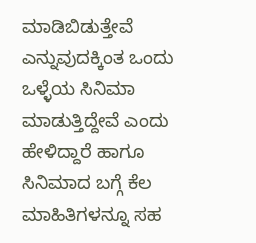ಮಾಡಿಬಿಡುತ್ತೇವೆ ಎನ್ನುವುದಕ್ಕಿಂತ ಒಂದು ಒಳ್ಳೆಯ ಸಿನಿಮಾ ಮಾಡುತ್ತಿದ್ದೇವೆ ಎಂದು ಹೇಳಿದ್ದಾರೆ ಹಾಗೂ ಸಿನಿಮಾದ ಬಗ್ಗೆ ಕೆಲ ಮಾಹಿತಿಗಳನ್ನೂ ಸಹ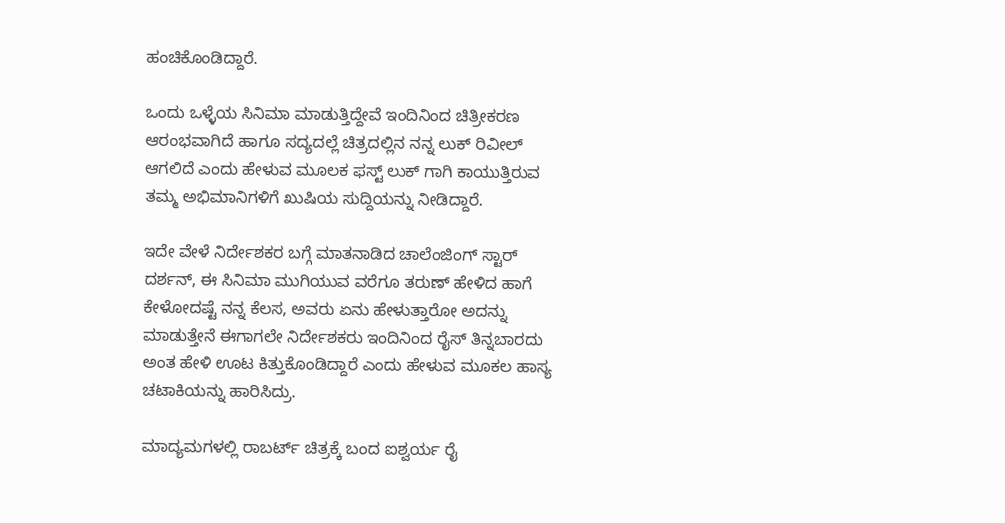ಹಂಚಿಕೊಂಡಿದ್ದಾರೆ.

ಒಂದು ಒಳ್ಳೆಯ ಸಿನಿಮಾ ಮಾಡುತ್ತಿದ್ದೇವೆ ಇಂದಿನಿಂದ ಚಿತ್ರೀಕರಣ ಆರಂಭವಾಗಿದೆ ಹಾಗೂ ಸದ್ಯದಲ್ಲೆ ಚಿತ್ರದಲ್ಲಿನ ನನ್ನ ಲುಕ್ ರಿವೀಲ್ ಆಗಲಿದೆ ಎಂದು ಹೇಳುವ ಮೂಲಕ ಫಸ್ಟ್ ಲುಕ್ ಗಾಗಿ ಕಾಯುತ್ತಿರುವ ತಮ್ಮ ಅಭಿಮಾನಿಗಳಿಗೆ ಖುಷಿಯ ಸುದ್ದಿಯನ್ನು ನೀಡಿದ್ದಾರೆ.

ಇದೇ ವೇಳೆ ನಿರ್ದೇಶಕರ ಬಗ್ಗೆ ಮಾತನಾಡಿದ ಚಾಲೆಂಜಿಂಗ್ ಸ್ಟಾರ್ ದರ್ಶನ್, ಈ ಸಿನಿಮಾ ಮುಗಿಯುವ ವರೆಗೂ ತರುಣ್ ಹೇಳಿದ ಹಾಗೆ ಕೇಳೋದಷ್ಟೆ ನನ್ನ ಕೆಲಸ, ಅವರು ಏನು ಹೇಳುತ್ತಾರೋ ಅದನ್ನು ಮಾಡುತ್ತೇನೆ ಈಗಾಗಲೇ ನಿರ್ದೇಶಕರು ಇಂದಿನಿಂದ ರೈಸ್ ತಿನ್ನಬಾರದು ಅಂತ ಹೇಳಿ ಊಟ ಕಿತ್ತುಕೊಂಡಿದ್ದಾರೆ ಎಂದು ಹೇಳುವ ಮೂಕಲ ಹಾಸ್ಯ ಚಟಾಕಿಯನ್ನು ಹಾರಿಸಿದ್ರು.

ಮಾದ್ಯಮಗಳಲ್ಲಿ ರಾಬರ್ಟ್ ಚಿತ್ರಕ್ಕೆ ಬಂದ ಐಶ್ವರ್ಯ ರೈ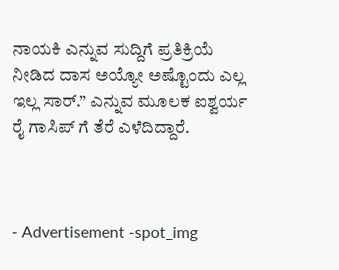ನಾಯಕಿ ಎನ್ನುವ ಸುದ್ದಿಗೆ ಪ್ರತಿಕ್ರಿಯೆ ನೀಡಿದ ದಾಸ ಅಯ್ಯೋ ಅಷ್ಟೊಂದು ಎಲ್ಲ ಇಲ್ಲ ಸಾರ್.” ಎನ್ನುವ ಮೂಲಕ ಐಶ್ವರ್ಯ ರೈ ಗಾಸಿಪ್ ಗೆ ತೆರೆ ಎಳೆದಿದ್ದಾರೆ.



- Advertisement -spot_img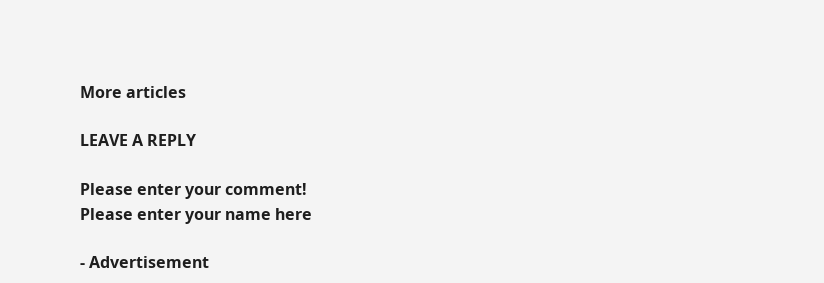More articles

LEAVE A REPLY

Please enter your comment!
Please enter your name here

- Advertisement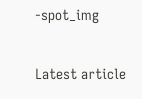-spot_img

Latest article